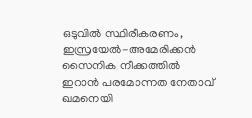ഒടുവിൽ സ്ഥിരീകരണം, ഇസ്രയേൽ-അമേരിക്കൻ സൈനിക നീക്കത്തിൽ ഇറാൻ പരമോന്നത നേതാവ് ഖമനെയി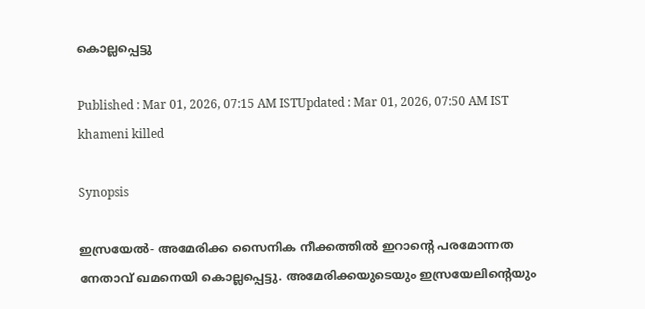കൊല്ലപ്പെട്ടു

Published : Mar 01, 2026, 07:15 AM ISTUpdated : Mar 01, 2026, 07:50 AM IST
khameni killed

Synopsis

ഇസ്രയേൽ- അമേരിക്ക സൈനിക നീക്കത്തിൽ ഇറാന്‍റെ പരമോന്നത നേതാവ് ഖമനെയി കൊല്ലപ്പെട്ടു. അമേരിക്കയുടെയും ഇസ്രയേലിന്‍റെയും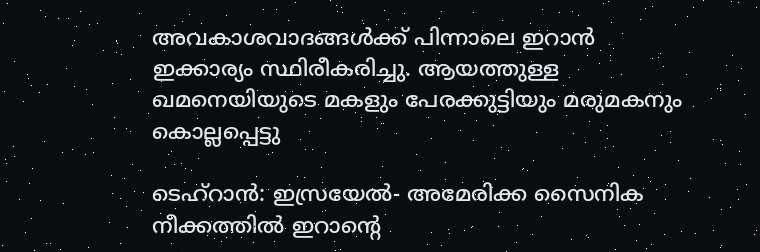അവകാശവാദങ്ങള്‍ക്ക് പിന്നാലെ ഇറാൻ ഇക്കാര്യം സ്ഥിരീകരിച്ചു. ആയത്തുള്ള ഖമനെയിയുടെ മകളും പേരക്കുട്ടിയും മരുമകനും കൊല്ലപ്പെട്ടു

ടെഹ്റാൻ: ഇസ്രയേൽ- അമേരിക്ക സൈനിക നീക്കത്തിൽ ഇറാന്‍റെ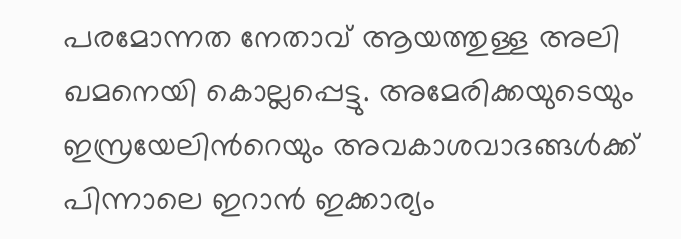പരമോന്നത നേതാവ് ആയത്തുള്ള അലി ഖമനെയി കൊല്ലപ്പെട്ടു. അമേരിക്കയുടെയും ഇസ്രയേലിന്‍റെയും അവകാശവാദങ്ങള്‍ക്ക് പിന്നാലെ ഇറാൻ ഇക്കാര്യം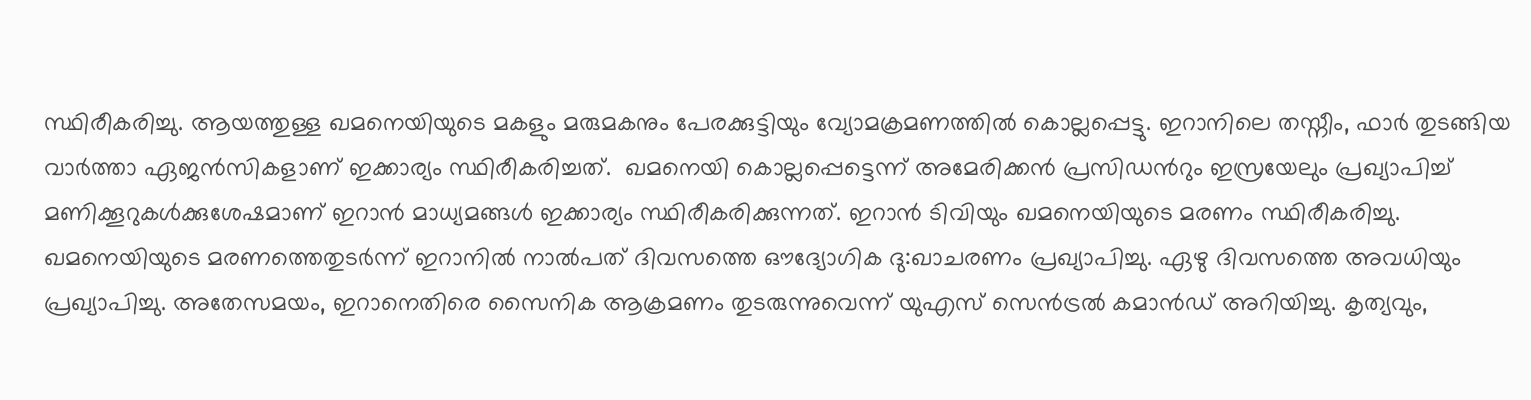സ്ഥിരീകരിച്ചു. ആയത്തുള്ള ഖമനെയിയുടെ മകളും മരുമകനും പേരക്കുട്ടിയും വ്യോമക്രമണത്തിൽ കൊല്ലപ്പെട്ടു. ഇറാനിലെ തസ്നീം, ഫാര്‍ തുടങ്ങിയ വാര്‍ത്താ ഏജന്‍സികളാണ് ഇക്കാര്യം സ്ഥിരീകരിച്ചത്.  ഖമനെയി കൊല്ലപ്പെട്ടെന്ന് അമേരിക്കൻ പ്രസിഡന്‍റും ഇസ്രയേലും പ്രഖ്യാപിച്ച്  മണിക്കൂറുകള്‍ക്കുശേഷമാണ് ഇറാൻ മാധ്യമങ്ങള്‍ ഇക്കാര്യം സ്ഥിരീകരിക്കുന്നത്. ഇറാൻ ടിവിയും ഖമനെയിയുടെ മരണം സ്ഥിരീകരിച്ചു. ഖമനെയിയുടെ മരണത്തെതുടര്‍ന്ന് ഇറാനിൽ നാൽപത് ദിവസത്തെ ഔദ്യോഗിക ദു:ഖാചരണം പ്രഖ്യാപിച്ചു. ഏഴു ദിവസത്തെ അവധിയും പ്രഖ്യാപിച്ചു. അതേസമയം, ഇറാനെതിരെ സൈനിക ആക്രമണം തുടരുന്നുവെന്ന് യുഎസ് സെൻട്രൽ കമാൻഡ് അറിയിച്ചു. കൃത്യവും,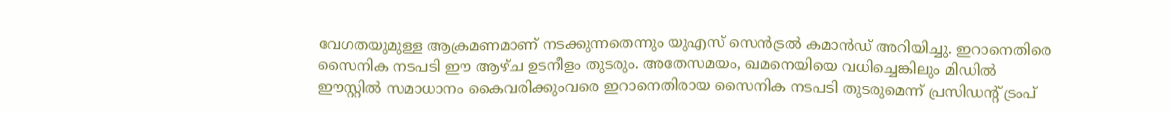വേഗതയുമുള്ള ആക്രമണമാണ് നടക്കുന്നതെന്നും യുഎസ് സെന്‍ട്രൽ കമാന്‍ഡ് അറിയിച്ചു. ഇറാനെതിരെ സൈനിക നടപടി ഈ ആഴ്ച ഉടനീളം തുടരും. അതേസമയം, ഖമനെയിയെ വധിച്ചെങ്കിലും മിഡിൽ ഈസ്റ്റിൽ സമാധാനം കൈവരിക്കുംവരെ ഇറാനെതിരായ സൈനിക നടപടി തുടരുമെന്ന് പ്രസിഡന്‍റ് ട്രംപ്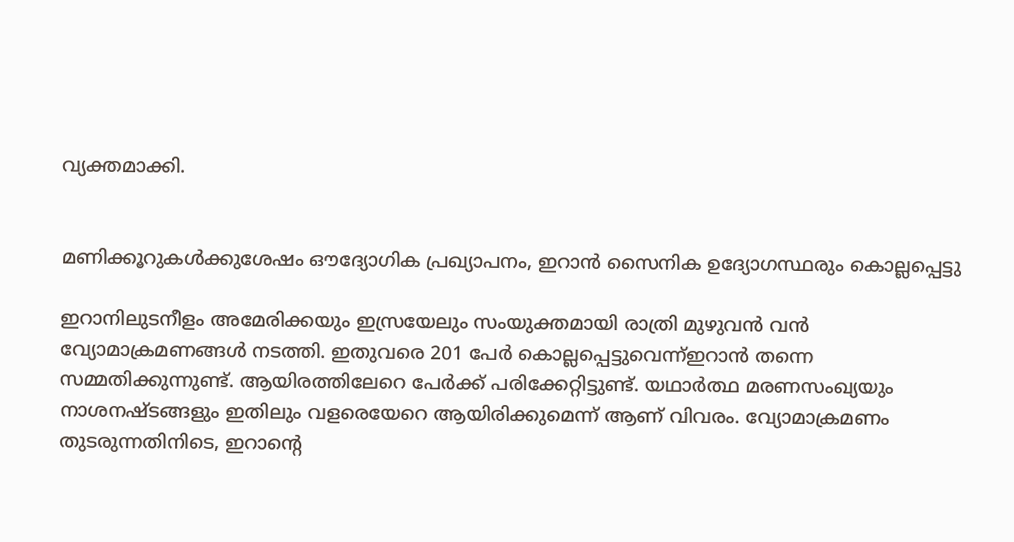വ്യക്തമാക്കി.


മണിക്കൂറുകള്‍ക്കുശേഷം ഔദ്യോഗിക പ്രഖ്യാപനം, ഇറാൻ സൈനിക ഉദ്യോഗസ്ഥരും കൊല്ലപ്പെട്ടു

ഇറാനിലുടനീളം അമേരിക്കയും ഇസ്രയേലും സംയുക്തമായി രാത്രി മുഴുവൻ വൻ വ്യോമാക്രമണങ്ങൾ നടത്തി. ഇതുവരെ 201 പേർ കൊല്ലപ്പെട്ടുവെന്ന്ഇറാൻ തന്നെ സമ്മതിക്കുന്നുണ്ട്. ആയിരത്തിലേറെ പേർക്ക് പരിക്കേറ്റിട്ടുണ്ട്. യഥാർത്ഥ മരണസംഖ്യയും നാശനഷ്ടങ്ങളും ഇതിലും വളരെയേറെ ആയിരിക്കുമെന്ന് ആണ് വിവരം. വ്യോമാക്രമണം തുടരുന്നതിനിടെ, ഇറാന്‍റെ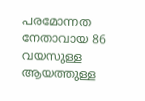പരമോന്നത നേതാവായ 86 വയസുള്ള ആയത്തുള്ള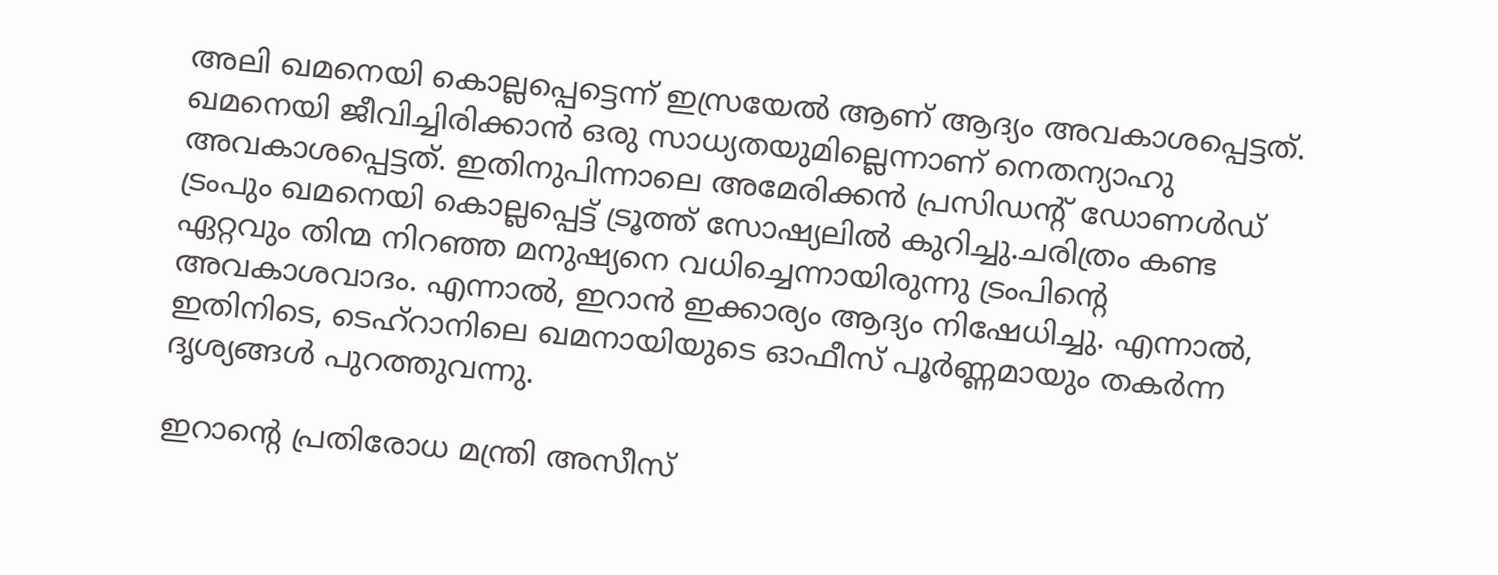അലി ഖമനെയി കൊല്ലപ്പെട്ടെന്ന് ഇസ്രയേൽ ആണ് ആദ്യം അവകാശപ്പെട്ടത്. ഖമനെയി ജീവിച്ചിരിക്കാൻ ഒരു സാധ്യതയുമില്ലെന്നാണ് നെതന്യാഹു അവകാശപ്പെട്ടത്. ഇതിനുപിന്നാലെ അമേരിക്കൻ പ്രസിഡന്‍റ് ഡോണള്‍ഡ് ട്രംപും ഖമനെയി കൊല്ലപ്പെട്ട് ട്രൂത്ത് സോഷ്യലിൽ കുറിച്ചു.ചരിത്രം കണ്ട ഏറ്റവും തിന്മ നിറഞ്ഞ മനുഷ്യനെ വധിച്ചെന്നായിരുന്നു ട്രംപിന്‍റെ അവകാശവാദം. എന്നാൽ, ഇറാൻ ഇക്കാര്യം ആദ്യം നിഷേധിച്ചു. എന്നാൽ, ഇതിനിടെ, ടെഹ്റാനിലെ ഖമനായിയുടെ ഓഫീസ് പൂർണ്ണമായും തകർന്ന ദൃശ്യങ്ങൾ പുറത്തുവന്നു.

ഇറാന്‍റെ പ്രതിരോധ മന്ത്രി അസീസ്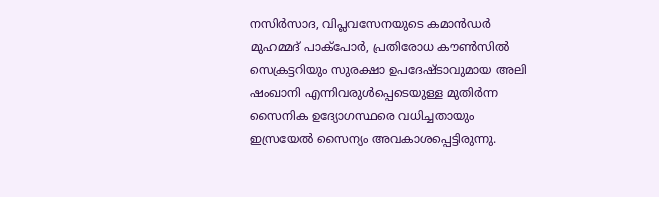നസിർസാദ, വിപ്ലവസേനയുടെ കമാൻഡർ മുഹമ്മദ് പാക്പോർ, പ്രതിരോധ കൗൺസിൽ സെക്രട്ടറിയും സുരക്ഷാ ഉപദേഷ്ടാവുമായ അലി ഷംഖാനി എന്നിവരുൾപ്പെടെയുള്ള മുതിർന്ന സൈനിക ഉദ്യോഗസ്ഥരെ വധിച്ചതായും ഇസ്രയേൽ സൈന്യം അവകാശപ്പെട്ടിരുന്നു.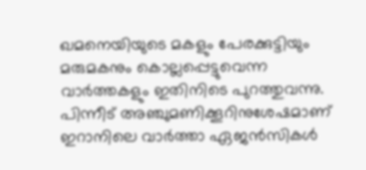ഖമനെയിയുടെ മകളും പേരക്കുട്ടിയും മരുമകനും കൊല്ലപ്പെട്ടുവെന്ന വാര്‍ത്തകളും ഇതിനിടെ പുറത്തുവന്നു. പിന്നീട് അ‍ഞ്ചുമണിക്കൂറിനുശേഷമാണ് ഇറാനിലെ വാര്‍ത്താ ഏജന്‍സികള്‍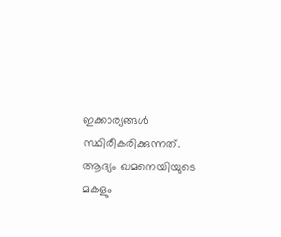ഇക്കാര്യങ്ങള്‍ സ്ഥിരീകരിക്കുന്നത്. ആദ്യം ഖമനെയിയുടെ മകളും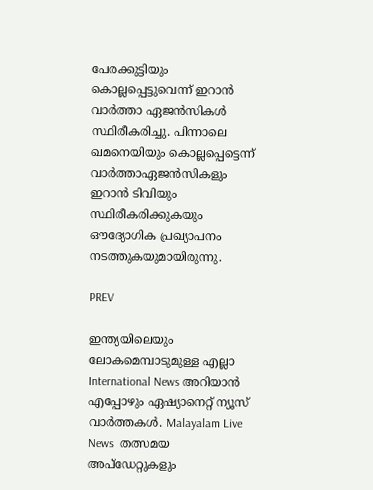പേരക്കുട്ടിയും കൊല്ലപ്പെട്ടുവെന്ന് ഇറാൻ വാര്‍ത്താ ഏജന്‍സികള്‍ സ്ഥിരീകരിച്ചു. പിന്നാലെ ഖമനെയിയും കൊല്ലപ്പെട്ടെന്ന് വാര്‍ത്താഏജന്‍സികളും ഇറാൻ ടിവിയും സ്ഥിരീകരിക്കുകയും ഔദ്യോഗിക പ്രഖ്യാപനം നടത്തുകയുമായിരുന്നു.

PREV

ഇന്ത്യയിലെയും ലോകമെമ്പാടുമുള്ള എല്ലാ International News അറിയാൻ എപ്പോഴും ഏഷ്യാനെറ്റ് ന്യൂസ് വാർത്തകൾ. Malayalam Live News  തത്സമയ അപ്‌ഡേറ്റുകളും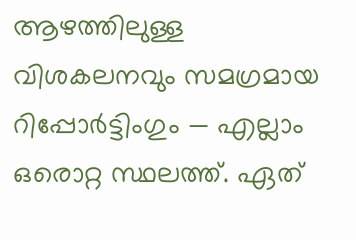ആഴത്തിലുള്ള വിശകലനവും സമഗ്രമായ റിപ്പോർട്ടിംഗും — എല്ലാം ഒരൊറ്റ സ്ഥലത്ത്. ഏത്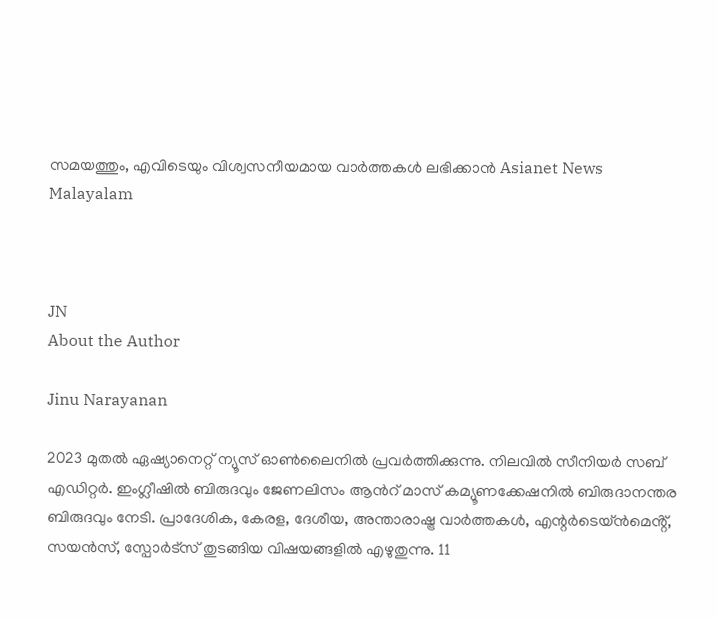സമയത്തും, എവിടെയും വിശ്വസനീയമായ വാർത്തകൾ ലഭിക്കാൻ Asianet News Malayalam



JN
About the Author

Jinu Narayanan

2023 മുതൽ ഏഷ്യാനെറ്റ് ന്യൂസ് ഓണ്‍ലൈനിൽ പ്രവര്‍ത്തിക്കുന്നു. നിലവിൽ സീനിയര്‍ സബ് എഡിറ്റര്‍. ഇംഗ്ലീഷിൽ ബിരുദവും ജേണലിസം ആന്‍റ് മാസ് കമ്യൂണക്കേഷനിൽ ബിരുദാനന്തര ബിരുദവും നേടി. പ്രാദേശിക, കേരള, ദേശീയ, അന്താരാഷ്ട്ര വാര്‍ത്തകള്‍, എന്റർടെയ്ൻമെൻ്റ്, സയൻസ്, സ്പോര്‍ട്സ് തുടങ്ങിയ വിഷയങ്ങളിൽ എഴുതുന്നു. 11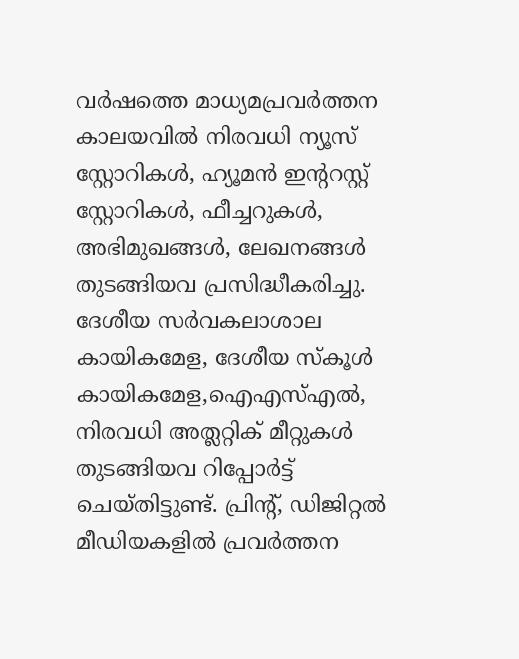വര്‍ഷത്തെ മാധ്യമപ്രവര്‍ത്തന കാലയവിൽ നിരവധി ന്യൂസ് സ്റ്റോറികള്‍, ഹ്യൂമൻ ഇന്‍ററസ്റ്റ് സ്റ്റോറികള്‍, ഫീച്ചറുകള്‍, അഭിമുഖങ്ങള്‍, ലേഖനങ്ങള്‍ തുടങ്ങിയവ പ്രസിദ്ധീകരിച്ചു. ദേശീയ സര്‍വകലാശാല കായികമേള, ദേശീയ സ്കൂള്‍ കായികമേള,ഐഎസ്എൽ, നിരവധി അത്ലറ്റിക് മീറ്റുകള്‍ തുടങ്ങിയവ റിപ്പോര്‍ട്ട് ചെയ്തിട്ടുണ്ട്. പ്രിന്‍റ്, ഡിജിറ്റൽ മീഡിയകളിൽ പ്രവര്‍ത്തന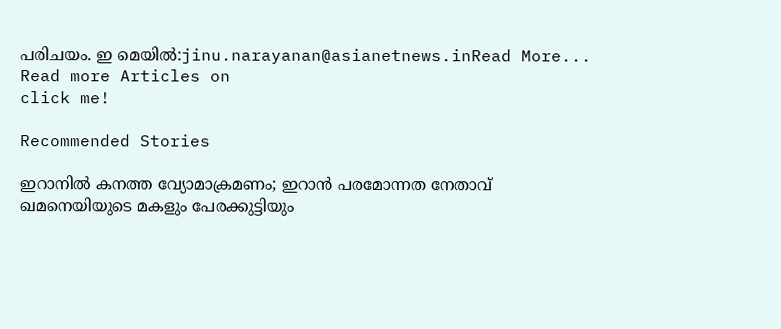പരിചയം. ഇ മെയിൽ:jinu.narayanan@asianetnews.inRead More...
Read more Articles on
click me!

Recommended Stories

ഇറാനിൽ കനത്ത വ്യോമാക്രമണം; ഇറാൻ പരമോന്നത നേതാവ് ഖമനെയിയുടെ മകളും പേരക്കുട്ടിയും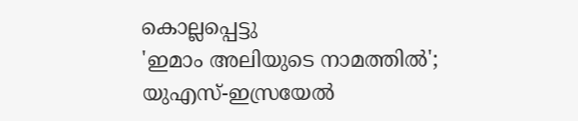കൊല്ലപ്പെട്ടു
'ഇമാം അലിയുടെ നാമത്തിൽ'; യുഎസ്-ഇസ്രയേൽ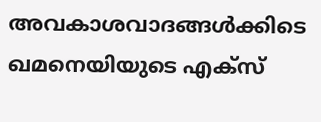അവകാശവാദങ്ങള്‍ക്കിടെ ഖമനെയിയുടെ എക്സ്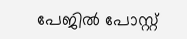പേജിൽ പോസ്റ്റ്